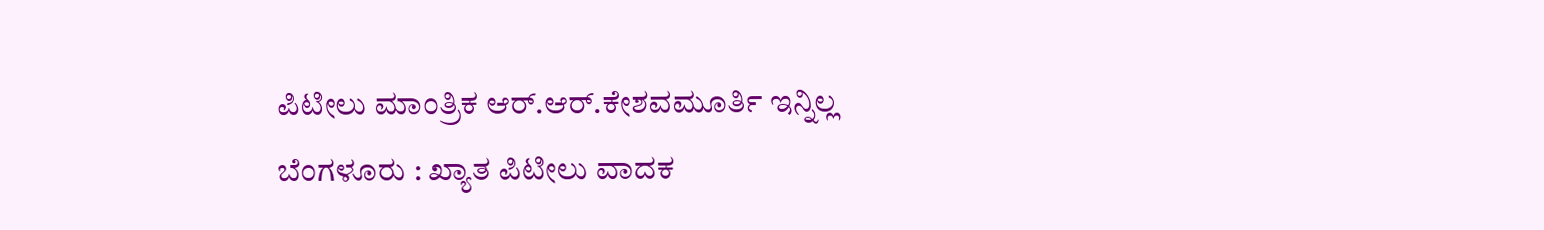ಪಿಟೀಲು ಮಾಂತ್ರಿಕ ಆರ್.ಆರ್.ಕೇಶವಮೂರ್ತಿ ಇನ್ನಿಲ್ಲ
ಬೆಂಗಳೂರು : ಖ್ಯಾತ ಪಿಟೀಲು ವಾದಕ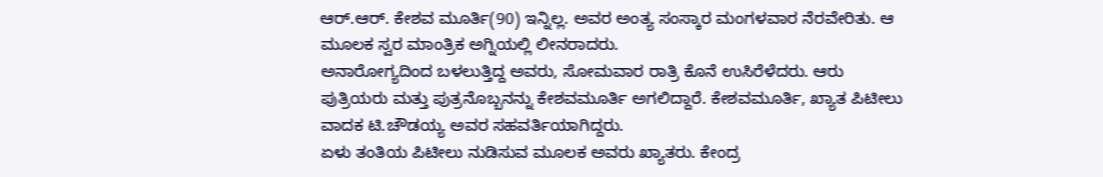ಆರ್.ಆರ್. ಕೇಶವ ಮೂರ್ತಿ(90) ಇನ್ನಿಲ್ಲ. ಅವರ ಅಂತ್ಯ ಸಂಸ್ಕಾರ ಮಂಗಳವಾರ ನೆರವೇರಿತು. ಆ ಮೂಲಕ ಸ್ವರ ಮಾಂತ್ರಿಕ ಅಗ್ನಿಯಲ್ಲಿ ಲೀನರಾದರು.
ಅನಾರೋಗ್ಯದಿಂದ ಬಳಲುತ್ತಿದ್ದ ಅವರು, ಸೋಮವಾರ ರಾತ್ರಿ ಕೊನೆ ಉಸಿರೆಳೆದರು. ಆರು ಪುತ್ರಿಯರು ಮತ್ತು ಪುತ್ರನೊಬ್ಬನನ್ನು ಕೇಶವಮೂರ್ತಿ ಅಗಲಿದ್ದಾರೆ. ಕೇಶವಮೂರ್ತಿ, ಖ್ಯಾತ ಪಿಟೀಲು ವಾದಕ ಟಿ.ಚೌಡಯ್ಯ ಅವರ ಸಹವರ್ತಿಯಾಗಿದ್ದರು.
ಏಳು ತಂತಿಯ ಪಿಟೀಲು ನುಡಿಸುವ ಮೂಲಕ ಅವರು ಖ್ಯಾತರು. ಕೇಂದ್ರ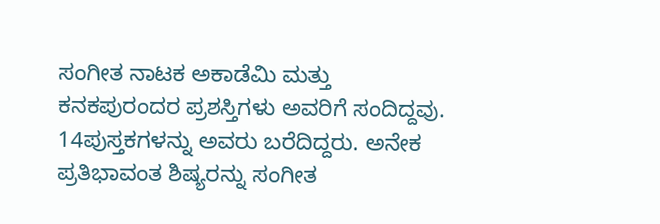ಸಂಗೀತ ನಾಟಕ ಅಕಾಡೆಮಿ ಮತ್ತು ಕನಕಪುರಂದರ ಪ್ರಶಸ್ತಿಗಳು ಅವರಿಗೆ ಸಂದಿದ್ದವು. 14ಪುಸ್ತಕಗಳನ್ನು ಅವರು ಬರೆದಿದ್ದರು. ಅನೇಕ ಪ್ರತಿಭಾವಂತ ಶಿಷ್ಯರನ್ನು ಸಂಗೀತ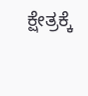ಕ್ಷೇತ್ರಕ್ಕೆ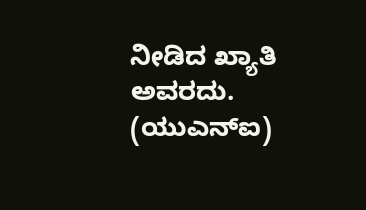ನೀಡಿದ ಖ್ಯಾತಿ ಅವರದು.
(ಯುಎನ್ಐ)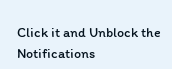Click it and Unblock the Notifications